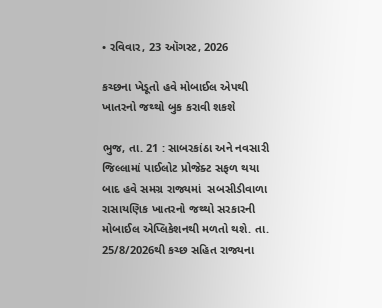• રવિવાર, 23 ઑગસ્ટ, 2026

કચ્છના ખેડૂતો હવે મોબાઈલ એપથી ખાતરનો જથ્થો બુક કરાવી શકશે

ભુજ, તા. 21 : સાબરકાંઠા અને નવસારી જિલ્લામાં પાઈલોટ પ્રોજેક્ટ સફળ થયા બાદ હવે સમગ્ર રાજ્યમાં  સબસીડીવાળા રાસાયણિક ખાતરનો જથ્થો સરકારની મોબાઈલ એપ્લિકેશનથી મળતો થશે. તા. 25/8/2026થી કચ્છ સહિત રાજ્યના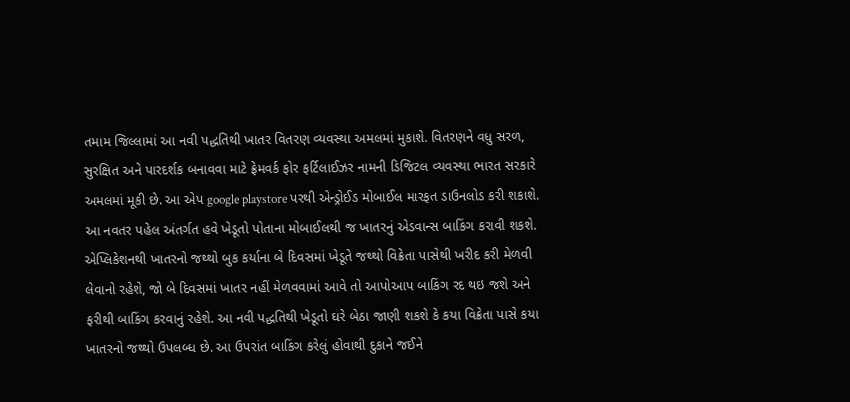તમામ જિલ્લામાં આ નવી પદ્ધતિથી ખાતર વિતરણ વ્યવસ્થા અમલમાં મુકાશે. વિતરણને વધુ સરળ, સુરક્ષિત અને પારદર્શક બનાવવા માટે ફ્રેમવર્ક ફોર ફર્ટિલાઈઝર નામની ડિજિટલ વ્યવસ્થા ભારત સરકારે અમલમાં મૂકી છે. આ એપ google playstore પરથી એન્ડ્રોઈડ મોબાઈલ મારફત ડાઉનલોડ કરી શકાશે. આ નવતર પહેલ અંતર્ગત હવે ખેડૂતો પોતાના મોબાઈલથી જ ખાતરનું એડવાન્સ બાકિંગ કરાવી શકશે. એપ્લિકેશનથી ખાતરનો જથ્થો બુક કર્યાના બે દિવસમાં ખેડૂતે જથ્થો વિક્રેતા પાસેથી ખરીદ કરી મેળવી લેવાનો રહેશે, જો બે દિવસમાં ખાતર નહીં મેળવવામાં આવે તો આપોઆપ બાકિંગ રદ થઇ જશે અને ફરીથી બાકિંગ કરવાનું રહેશે. આ નવી પદ્ધતિથી ખેડૂતો ઘરે બેઠા જાણી શકશે કે કયા વિક્રેતા પાસે કયા ખાતરનો જથ્થો ઉપલબ્ધ છે. આ ઉપરાંત બાકિંગ કરેલું હોવાથી દુકાને જઈને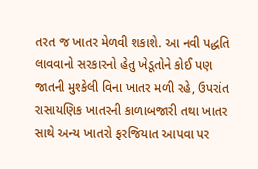તરત જ ખાતર મેળવી શકાશે. આ નવી પદ્ધતિ લાવવાનો સરકારનો હેતુ ખેડૂતોને કોઈ પણ જાતની મુશ્કેલી વિના ખાતર મળી રહે, ઉપરાંત રાસાયણિક ખાતરની કાળાબજારી તથા ખાતર સાથે અન્ય ખાતરો ફરજિયાત આપવા પર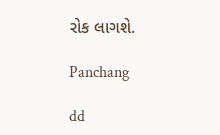રોક લાગશે.

Panchang

dd